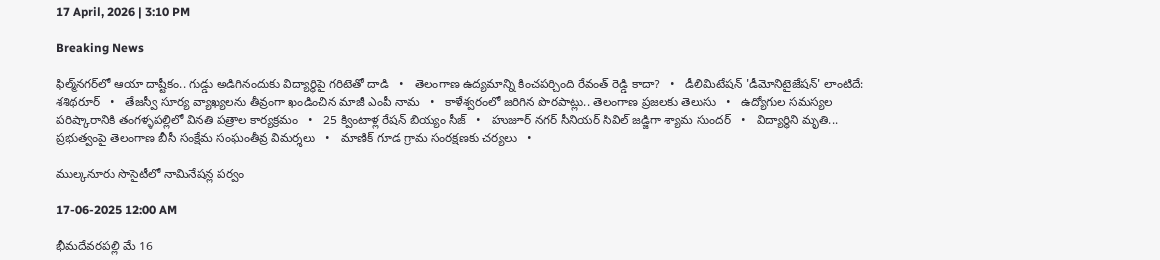17 April, 2026 | 3:10 PM

Breaking News

ఫిల్మ్‌నగర్‌లో ఆయా దాష్టీకం.. గుడ్డు అడిగినందుకు విద్యార్థిపై గరిటెతో దాడి   •   తెలంగాణ ఉద్యమాన్ని కించపర్చింది రేవంత్ రెడ్డి కాదా?   •   డీలిమిటేషన్ 'డీమోనిటైజేషన్' లాంటిదే: శశిథరూర్   •   తేజస్వీ సూర్య వ్యాఖ్యలను తీవ్రంగా ఖండించిన మాజీ ఎంపీ నామ   •   కాళేశ్వరంలో జరిగిన పొరపాట్లు.. తెలంగాణ ప్రజలకు తెలుసు   •   ఉద్యోగుల సమస్యల పరిష్కారానికి తంగళ్ళపల్లిలో వినతి పత్రాల కార్యక్రమం   •   25 క్వింటాళ్ల రేషన్ బియ్యం సీజ్   •   హుజూర్ నగర్ సీనియర్ సివిల్ జడ్జిగా శ్యామ సుందర్   •   విద్యార్థిని మృతి... ప్రభుత్వంపై తెలంగాణ బీసీ సంక్షేమ సంఘంతీవ్ర విమర్శలు   •   మాణిక్ గూడ గ్రామ సంరక్షణకు చర్యలు   •

ముల్కనూరు సొసైటీలో నామినేషన్ల పర్వం

17-06-2025 12:00 AM

భీమదేవరపల్లి మే 16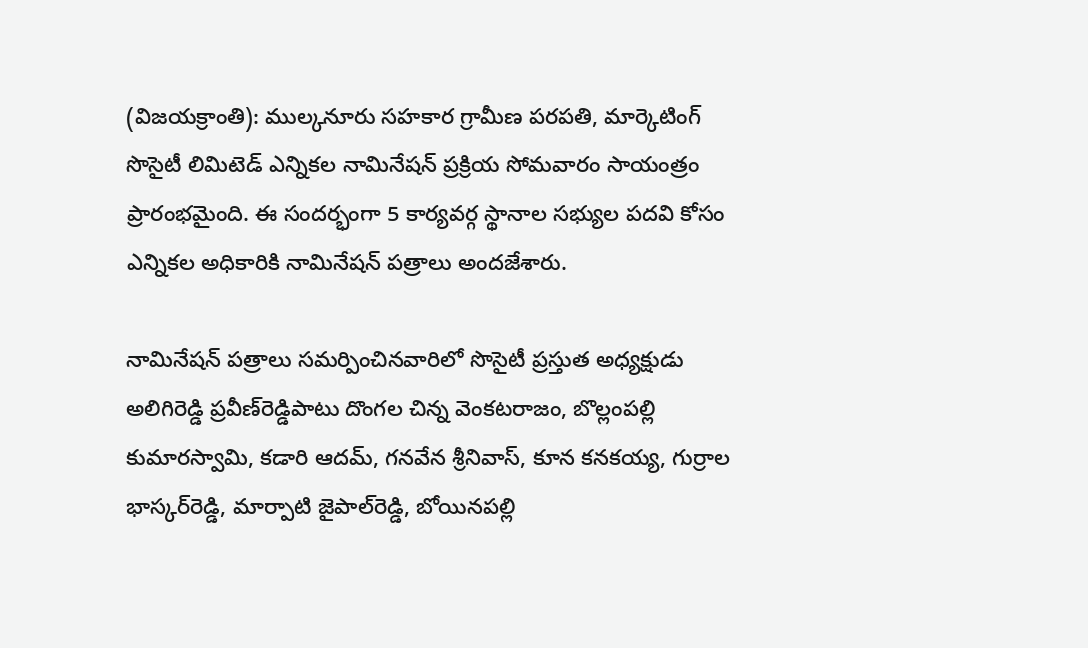(విజయక్రాంతి): ముల్కనూరు సహకార గ్రామీణ పరపతి, మార్కెటింగ్ సొసైటీ లిమిటెడ్ ఎన్నికల నామినేషన్ ప్రక్రియ సోమవారం సాయంత్రం ప్రారంభమైంది. ఈ సందర్భంగా 5 కార్యవర్గ స్థానాల సభ్యుల పదవి కోసం ఎన్నికల అధికారికి నామినేషన్ పత్రాలు అందజేశారు.

నామినేషన్ పత్రాలు సమర్పించినవారిలో సొసైటీ ప్రస్తుత అధ్యక్షుడు అలిగిరెడ్డి ప్రవీణ్‌రెడ్డిపాటు దొంగల చిన్న వెంకటరాజం, బొల్లంపల్లి కుమారస్వామి, కడారి ఆదమ్, గనవేన శ్రీనివాస్, కూన కనకయ్య, గుర్రాల భాస్కర్‌రెడ్డి, మార్పాటి జైపాల్‌రెడ్డి, బోయినపల్లి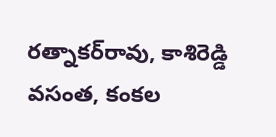రత్నాకర్‌రావు, కాశిరెడ్డి వసంత, కంకల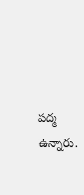పద్మ ఉన్నారు.